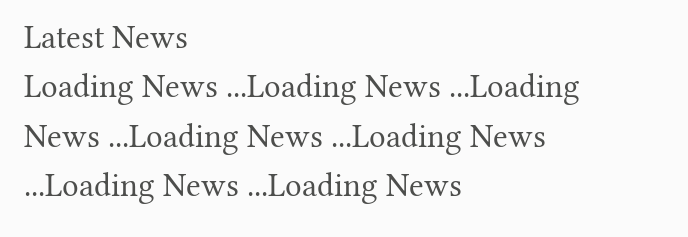Latest News
Loading News ...Loading News ...Loading News ...Loading News ...Loading News ...Loading News ...Loading News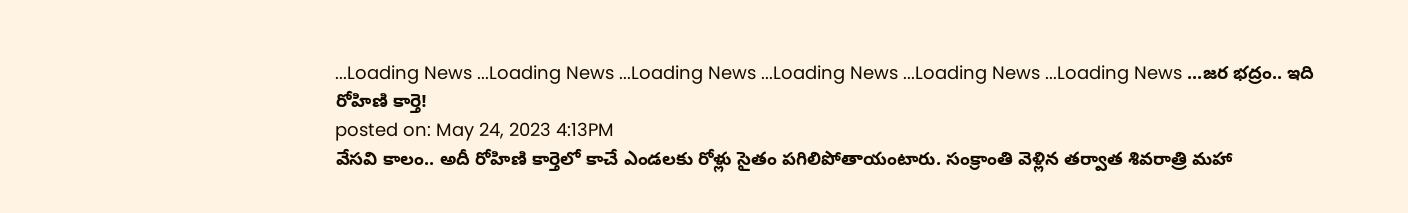...Loading News ...Loading News ...Loading News ...Loading News ...Loading News ...Loading News ...జర భద్రం.. ఇది రోహిణి కార్తె!
posted on: May 24, 2023 4:13PM
వేసవి కాలం.. అదీ రోహిణి కార్తెలో కాచే ఎండలకు రోళ్లు సైతం పగిలిపోతాయంటారు. సంక్రాంతి వెళ్లిన తర్వాత శివరాత్రి మహా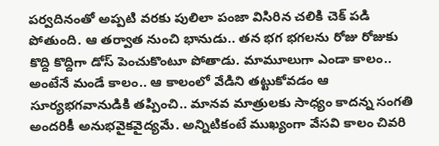పర్వదినంతో అప్పటి వరకు పులిలా పంజా విసిరిన చలికి చెక్ పడి పోతుంది. ఆ తర్వాత నుంచి భానుడు.. తన భగ భగలను రోజు రోజుకు కొద్ది కొద్దిగా డోస్ పెంచుకొంటూ పోతాడు. మామూలుగా ఎండా కాలం.. అంటేనే మండే కాలం.. ఆ కాలంలో వేడిని తట్టుకోవడం ఆ సూర్యభగవానుడికి తప్పించి.. మానవ మాత్రులకు సాధ్యం కాదన్న సంగతి అందరికీ అనుభవైకవైద్యమే. అన్నిటికంటే ముఖ్యంగా వేసవి కాలం చివరి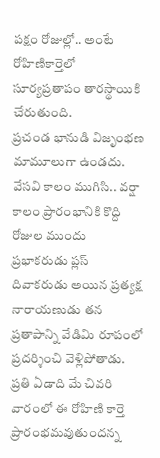పక్షం రోజుల్లో.. అంటే రోహిణికార్తెలో సూర్యప్రతాపం తారస్థాయికి చేరుతుంది.
ప్రచండ భానుడి విజృంభణ మామూలుగా ఉండదు. వేసవి కాలం ముగిసి.. వర్షా కాలం ప్రారంభానికి కొద్ది రోజుల ముందు ప్రభాకరుడు ప్లస్ దివాకరుడు అయిన ప్రత్యక్ష నారాయణుడు తన ప్రతాపాన్ని వేడిమి రూపంలో ప్రదర్శించి వెళ్లిపోతాడు. ప్రతి ఏడాది మే చివరి వారంలో ఈ రోహిణి కార్తె ప్రారంభమవుతుందన్న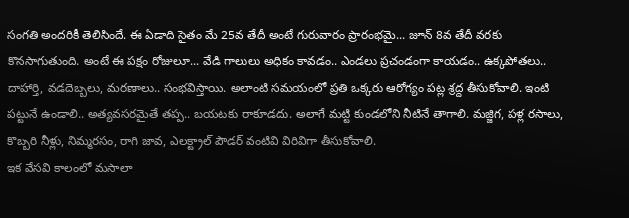సంగతి అందరికీ తెలిసిందే. ఈ ఏడాది సైతం మే 25వ తేదీ అంటే గురువారం ప్రారంభమై... జూన్ 8వ తేదీ వరకు కొనసాగుతుంది. అంటే ఈ పక్షం రోజులూ... వేడి గాలులు అధికం కావడం.. ఎండలు ప్రచండంగా కాయడం.. ఉక్కపోతలు.. దాహార్తి, వడదెబ్బలు, మరణాలు.. సంభవిస్తాయి. అలాంటి సమయంలో ప్రతి ఒక్కరు ఆరోగ్యం పట్ల శ్రద్ద తీసుకోవాలి. ఇంటి పట్టునే ఉండాలి.. అత్యవసరమైతే తప్ప.. బయటకు రాకూడదు. అలాగే మట్టి కుండలోని నీటినే తాగాలి. మజ్జిగ, పళ్ల రసాలు, కొబ్బరి నీళ్లు, నిమ్మరసం, రాగి జావ, ఎలక్ట్రాల్ పౌడర్ వంటివి విరివిగా తీసుకోవాలి.
ఇక వేసవి కాలంలో మసాలా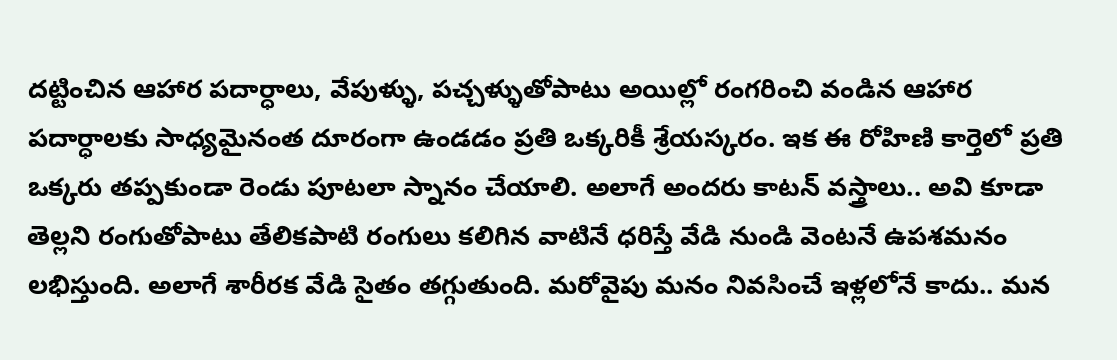దట్టించిన ఆహార పదార్ధాలు, వేపుళ్ళు, పచ్చళ్ళుతోపాటు అయిల్లో రంగరించి వండిన ఆహార పదార్ధాలకు సాధ్యమైనంత దూరంగా ఉండడం ప్రతి ఒక్కరికీ శ్రేయస్కరం. ఇక ఈ రోహిణి కార్తెలో ప్రతి ఒక్కరు తప్పకుండా రెండు పూటలా స్నానం చేయాలి. అలాగే అందరు కాటన్ వస్త్రాలు.. అవి కూడా తెల్లని రంగుతోపాటు తేలికపాటి రంగులు కలిగిన వాటినే ధరిస్తే వేడి నుండి వెంటనే ఉపశమనం లభిస్తుంది. అలాగే శారీరక వేడి సైతం తగ్గుతుంది. మరోవైపు మనం నివసించే ఇళ్లలోనే కాదు.. మన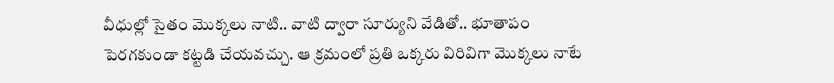వీధుల్లో సైతం మొక్కలు నాటి.. వాటి ద్వారా సూర్యుని వేడితో.. భూతాపం పెరగకుండా కట్టడి చేయవచ్చు. ఆ క్రమంలో ప్రతి ఒక్కరు విరివిగా మొక్కలు నాటే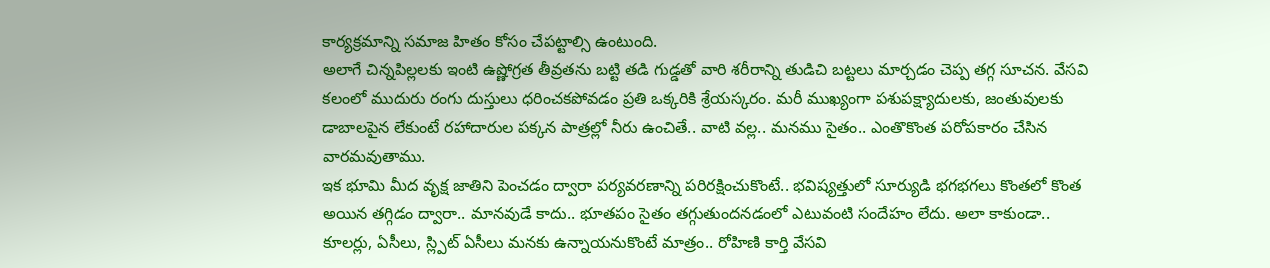కార్యక్రమాన్ని సమాజ హితం కోసం చేపట్టాల్సి ఉంటుంది.
అలాగే చిన్నపిల్లలకు ఇంటి ఉష్ణోగ్రత తీవ్రతను బట్టి తడి గుడ్డతో వారి శరీరాన్ని తుడిచి బట్టలు మార్చడం చెప్ప తగ్గ సూచన. వేసవి కలంలో ముదురు రంగు దుస్తులు ధరించకపోవడం ప్రతి ఒక్కరికి శ్రేయస్కరం. మరీ ముఖ్యంగా పశుపక్ష్యాదులకు, జంతువులకు డాబాలపైన లేకుంటే రహాదారుల పక్కన పాత్రల్లో నీరు ఉంచితే.. వాటి వల్ల.. మనము సైతం.. ఎంతొకొంత పరోపకారం చేసిన వారమవుతాము.
ఇక భూమి మీద వృక్ష జాతిని పెంచడం ద్వారా పర్యవరణాన్ని పరిరక్షించుకొంటే.. భవిష్యత్తులో సూర్యుడి భగభగలు కొంతలో కొంత అయిన తగ్గిడం ద్వారా.. మానవుడే కాదు.. భూతపం సైతం తగ్గుతుందనడంలో ఎటువంటి సందేహం లేదు. అలా కాకుండా.. కూలర్లు, ఏసీలు, స్ల్పిట్ ఏసీలు మనకు ఉన్నాయనుకొంటే మాత్రం.. రోహిణి కార్తి వేసవి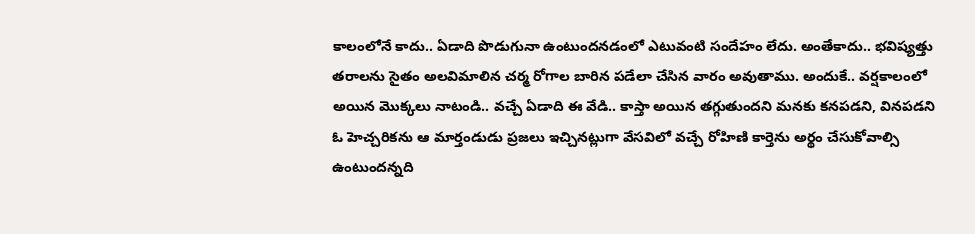కాలంలోనే కాదు.. ఏడాది పొడుగునా ఉంటుందనడంలో ఎటువంటి సందేహం లేదు. అంతేకాదు.. భవిష్యత్తు తరాలను సైతం అలవిమాలిన చర్మ రోగాల బారిన పడేలా చేసిన వారం అవుతాము. అందుకే.. వర్షకాలంలో అయిన మొక్కలు నాటండి.. వచ్చే ఏడాది ఈ వేడి.. కాస్తా అయిన తగ్గుతుందని మనకు కనపడని, వినపడని ఓ హెచ్చరికను ఆ మార్తండుడు ప్రజలు ఇచ్చినట్లుగా వేసవిలో వచ్చే రోహిణి కార్తెను అర్థం చేసుకోవాల్సి ఉంటుందన్నది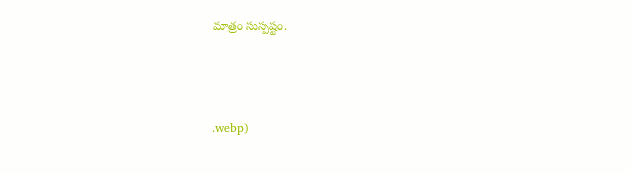మాత్రం సుస్పష్టం.



.webp)